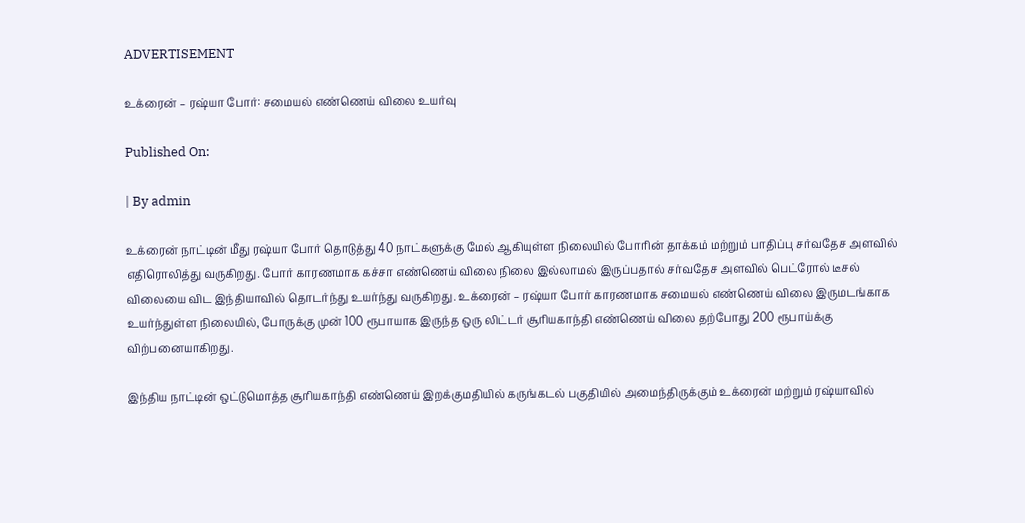ADVERTISEMENT

உக்ரைன் – ரஷ்யா போர்: சமையல் எண்ணெய் விலை உயர்வு

Published On:

| By admin

உக்ரைன் நாட்டின் மீது ரஷ்யா போர் தொடுத்து 40 நாட்களுக்கு மேல் ஆகியுள்ள நிலையில் போரின் தாக்கம் மற்றும் பாதிப்பு சர்வதேச அளவில் எதிரொலித்து வருகிறது. போர் காரணமாக கச்சா எண்ணெய் விலை நிலை இல்லாமல் இருப்பதால் சர்வதேச அளவில் பெட்ரோல் டீசல் விலையை விட இந்தியாவில் தொடர்ந்து உயர்ந்து வருகிறது. உக்ரைன் – ரஷ்யா போர் காரணமாக சமையல் எண்ணெய் விலை இருமடங்காக உயர்ந்துள்ள நிலையில், போருக்கு முன் 100 ரூபாயாக இருந்த ஒரு லிட்டர் சூரியகாந்தி எண்ணெய் விலை தற்போது 200 ரூபாய்க்கு விற்பனையாகிறது.

இந்திய நாட்டின் ஒட்டுமொத்த சூரியகாந்தி எண்ணெய் இறக்குமதியில் கருங்கடல் பகுதியில் அமைந்திருக்கும் உக்ரைன் மற்றும் ரஷ்யாவில்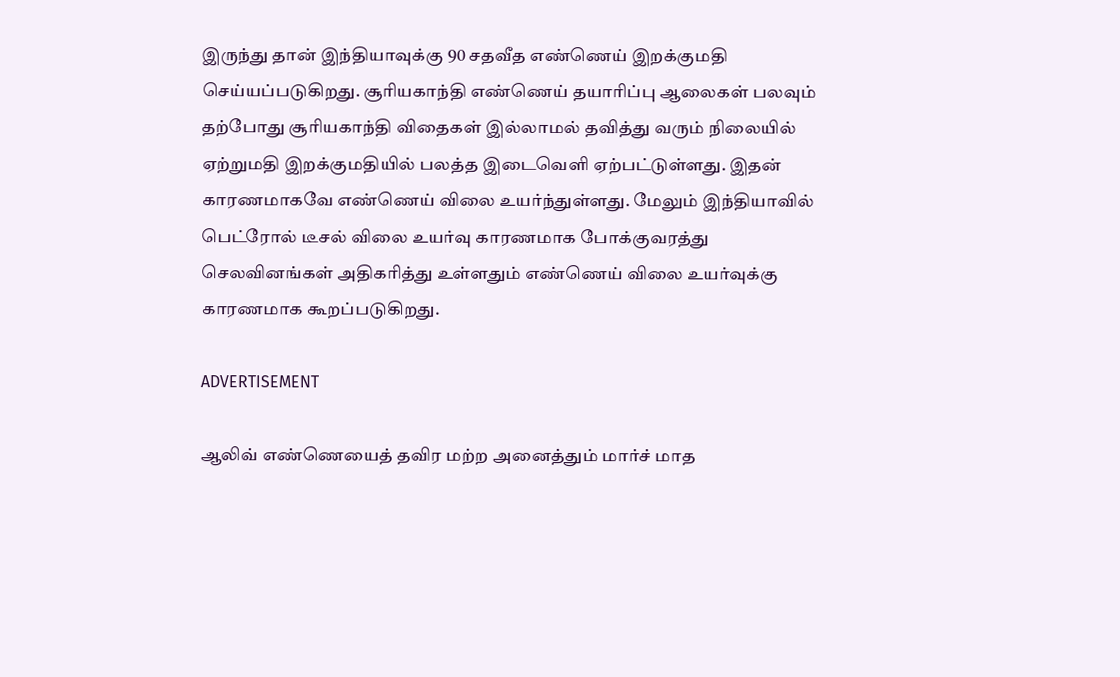இருந்து தான் இந்தியாவுக்கு 90 சதவீத எண்ணெய் இறக்குமதி செய்யப்படுகிறது. சூரியகாந்தி எண்ணெய் தயாரிப்பு ஆலைகள் பலவும் தற்போது சூரியகாந்தி விதைகள் இல்லாமல் தவித்து வரும் நிலையில் ஏற்றுமதி இறக்குமதியில் பலத்த இடைவெளி ஏற்பட்டுள்ளது. இதன் காரணமாகவே எண்ணெய் விலை உயர்ந்துள்ளது. மேலும் இந்தியாவில் பெட்ரோல் டீசல் விலை உயர்வு காரணமாக போக்குவரத்து செலவினங்கள் அதிகரித்து உள்ளதும் எண்ணெய் விலை உயர்வுக்கு காரணமாக கூறப்படுகிறது.

ADVERTISEMENT

ஆலிவ் எண்ணெயைத் தவிர மற்ற அனைத்தும் மார்ச் மாத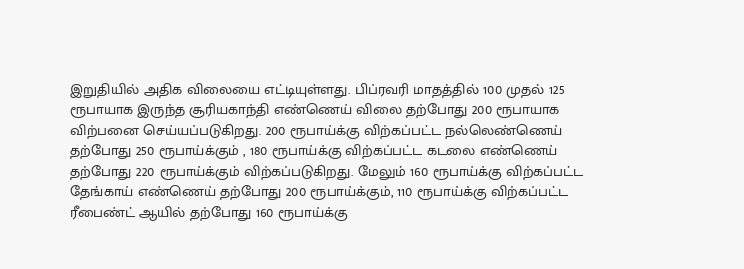இறுதியில் அதிக விலையை எட்டியுள்ளது. பிப்ரவரி மாதத்தில் 100 முதல் 125 ரூபாயாக இருந்த சூரியகாந்தி எண்ணெய் விலை தற்போது 200 ரூபாயாக விற்பனை செய்யப்படுகிறது. 200 ரூபாய்க்கு விற்கப்பட்ட நல்லெண்ணெய் தற்போது 250 ரூபாய்க்கும் , 180 ரூபாய்க்கு விற்கப்பட்ட கடலை எண்ணெய் தற்போது 220 ரூபாய்க்கும் விற்கப்படுகிறது. மேலும் 160 ரூபாய்க்கு விற்கப்பட்ட தேங்காய் எண்ணெய் தற்போது 200 ரூபாய்க்கும், 110 ரூபாய்க்கு விற்கப்பட்ட ரீபைண்ட் ஆயில் தற்போது 160 ரூபாய்க்கு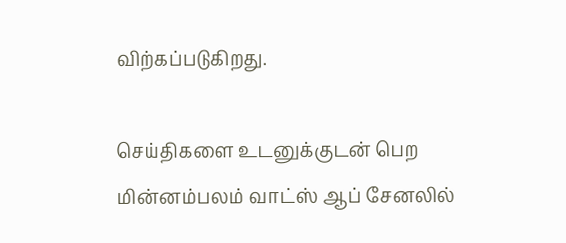விற்கப்படுகிறது.

செய்திகளை உடனுக்குடன் பெற மின்னம்பலம் வாட்ஸ் ஆப் சேனலில்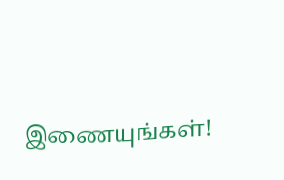இணையுங்கள்!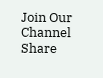Join Our Channel
Share